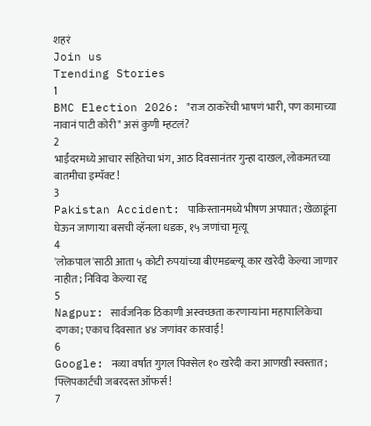शहरं
Join us
Trending Stories
1
BMC Election 2026: "राज ठाकरेंची भाषणं भारी, पण कामाच्या नावानं पाटी कोरी" असं कुणी म्हटलं?
2
भाईंदरमध्ये आचार संहितेचा भंग, आठ दिवसानंतर गुन्हा दाखल, लोकमतच्या बातमीचा इम्पॅक्ट!
3
Pakistan Accident: पाकिस्तानमध्ये भीषण अपघात; खेळाडूंना घेऊन जाणाऱ्या बसची व्हॅनला धडक, १५ जणांचा मृत्यू
4
'लोकपाल'साठी आता ५ कोटी रुपयांच्या बीएमडब्ल्यू कार खरेदी केल्या जाणार नाहीत; निविदा केल्या रद्द
5
Nagpur: सार्वजनिक ठिकाणी अस्वच्छता करणाऱ्यांना महापालिकेचा दणका; एकाच दिवसात ४४ जणांवर कारवाई!
6
Google: नव्या वर्षात गुगल पिक्सेल १० खरेदी करा आणखी स्वस्तात; फ्लिपकार्टची जबरदस्त ऑफर्स!
7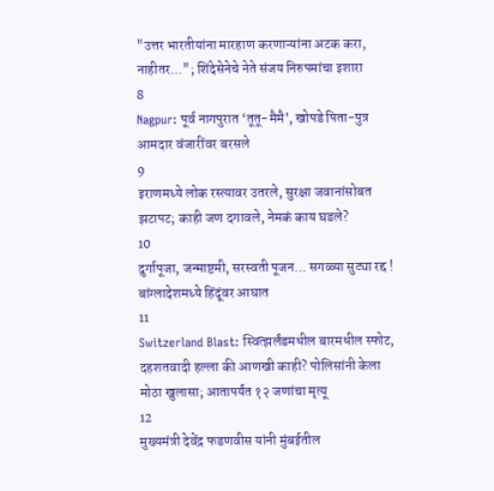"उत्तर भारतीयांना मारहाण करणाऱ्यांना अटक करा, नाहीतर..."; शिंदेसेनेचे नेते संजय निरुपमांचा इशारा
8
Nagpur: पूर्व नागपुरात ‘तूतू-मैमै’, खोपडे पिता-पुत्र आमदार वंजारींवर बरसले
9
इराणमध्ये लोक रस्त्यावर उतरले, सुरक्षा जवानांसोबत झटापट; काही जण दगावले, नेमकं काय घडले?
10
दुर्गापूजा, जन्माष्टमी, सरस्वती पूजन... सगळ्या सुट्या रद्द ! बांग्लादेशमध्ये हिंदूंवर आघात
11
Switzerland Blast: स्वित्झर्लंडमधील बारमधील स्फोट, दहशतवादी हल्ला की आणखी काही? पोलिसांनी केला मोठा खुलासा; आतापर्यंत १२ जणांचा मृत्यू
12
मुख्यमंत्री देवेंद्र फडणवीस यांनी मुंबईतील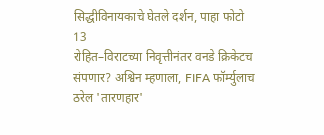सिद्धीविनायकाचे घेतले दर्शन, पाहा फोटो
13
रोहित–विराटच्या निवृत्तीनंतर वनडे क्रिकेटच संपणार? अश्विन म्हणाला, FIFA फॉर्म्युलाच ठरेल 'तारणहार'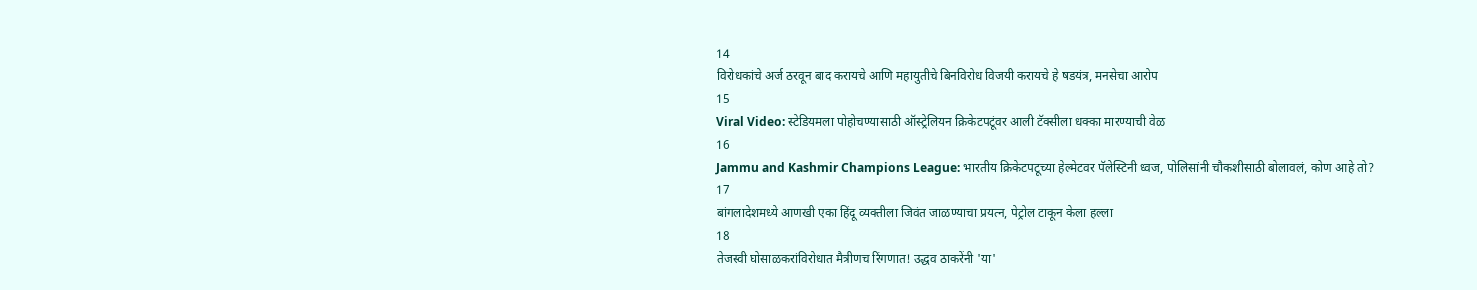14
विरोधकांचे अर्ज ठरवून बाद करायचे आणि महायुतीचे बिनविरोध विजयी करायचे हे षडयंत्र, मनसेचा आरोप
15
Viral Video: स्टेडियमला पोहोचण्यासाठी ऑस्ट्रेलियन क्रिकेटपटूंवर आली टॅक्सीला धक्का मारण्याची वेळ
16
Jammu and Kashmir Champions League: भारतीय क्रिकेटपटूच्या हेल्मेटवर पॅलेस्टिनी ध्वज, पोलिसांनी चौकशीसाठी बोलावलं, कोण आहे तो?
17
बांगलादेशमध्ये आणखी एका हिंदू व्यक्तीला जिवंत जाळण्याचा प्रयत्न, पेट्रोल टाकून केला हल्ला
18
तेजस्वी घोसाळकरांविरोधात मैत्रीणच रिंगणात! उद्धव ठाकरेंनी 'या'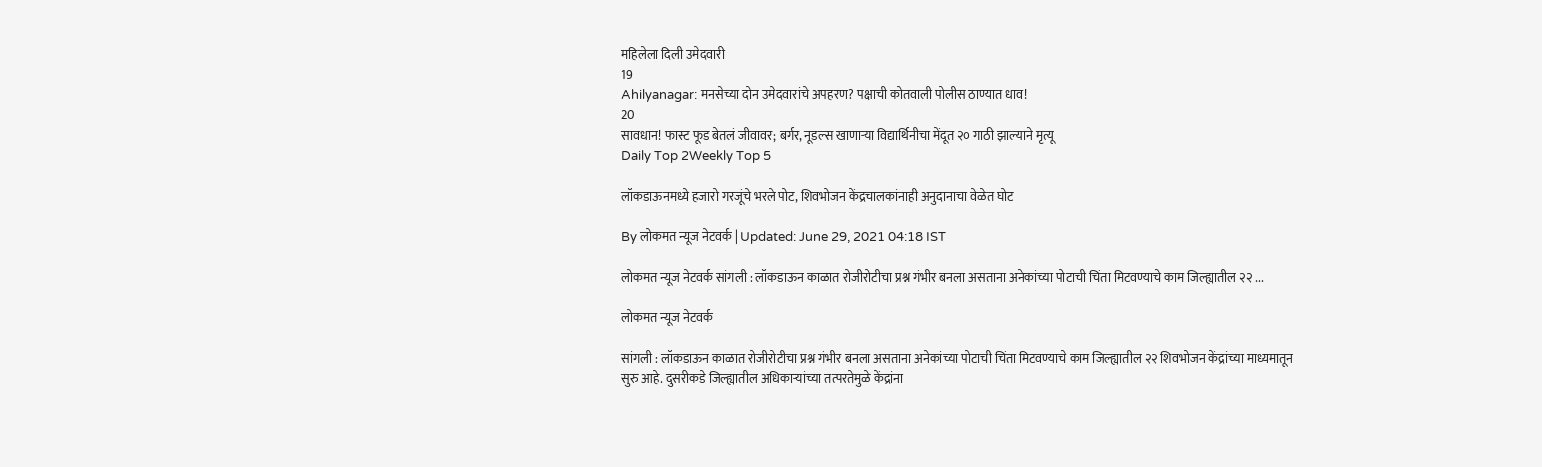महिलेला दिली उमेदवारी
19
Ahilyanagar: मनसेच्या दोन उमेदवारांचे अपहरण? पक्षाची कोतवाली पोलीस ठाण्यात धाव!
20
सावधान! फास्ट फूड बेतलं जीवावर; बर्गर, नूडल्स खाणाऱ्या विद्यार्थिनीचा मेंदूत २० गाठी झाल्याने मृत्यू
Daily Top 2Weekly Top 5

लॉकडाऊनमध्ये हजारो गरजूंचे भरले पोट, शिवभोजन केंद्रचालकांनाही अनुदानाचा वेळेत घोट

By लोकमत न्यूज नेटवर्क | Updated: June 29, 2021 04:18 IST

लोकमत न्यूज नेटवर्क सांगली : लॉकडाऊन काळात रोजीरोटीचा प्रश्न गंभीर बनला असताना अनेकांच्या पोटाची चिंता मिटवण्याचे काम जिल्ह्यातील २२ ...

लोकमत न्यूज नेटवर्क

सांगली : लॉकडाऊन काळात रोजीरोटीचा प्रश्न गंभीर बनला असताना अनेकांच्या पोटाची चिंता मिटवण्याचे काम जिल्ह्यातील २२ शिवभोजन केंद्रांच्या माध्यमातून सुरु आहे. दुसरीकडे जिल्ह्यातील अधिकाऱ्यांच्या तत्परतेमुळे केंद्रांना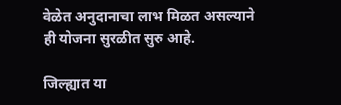वेळेत अनुदानाचा लाभ मिळत असल्याने ही योजना सुरळीत सुरु आहे.

जिल्ह्यात या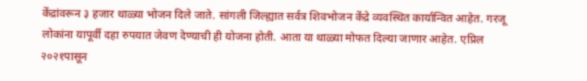केंद्रांवरून ३ हजार थाळ्या भोजन दिले जाते. सांगली जिल्ह्यात सर्वत्र शिवभोजन केंद्रे व्यवस्थित कार्यान्वित आहेत. गरजू लोकांना यापूर्वी दहा रुपयात जेवण देण्याची ही योजना होती. आता या थाळ्या मोफत दिल्या जाणार आहेत. एप्रिल २०२१पासून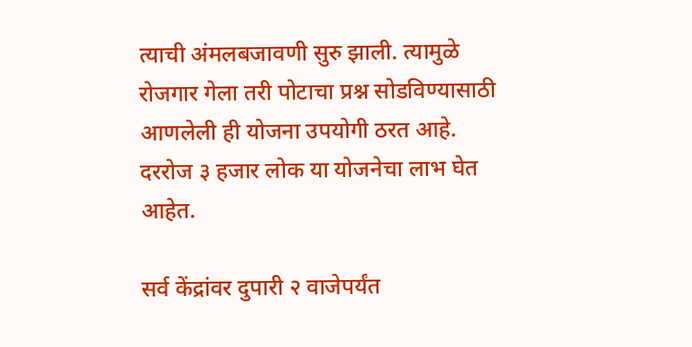त्याची अंमलबजावणी सुरु झाली. त्यामुळे रोजगार गेला तरी पोटाचा प्रश्न सोडविण्यासाठी आणलेली ही योजना उपयोगी ठरत आहे. दररोज ३ हजार लोक या योजनेचा लाभ घेत आहेत.

सर्व केंद्रांवर दुपारी २ वाजेपर्यंत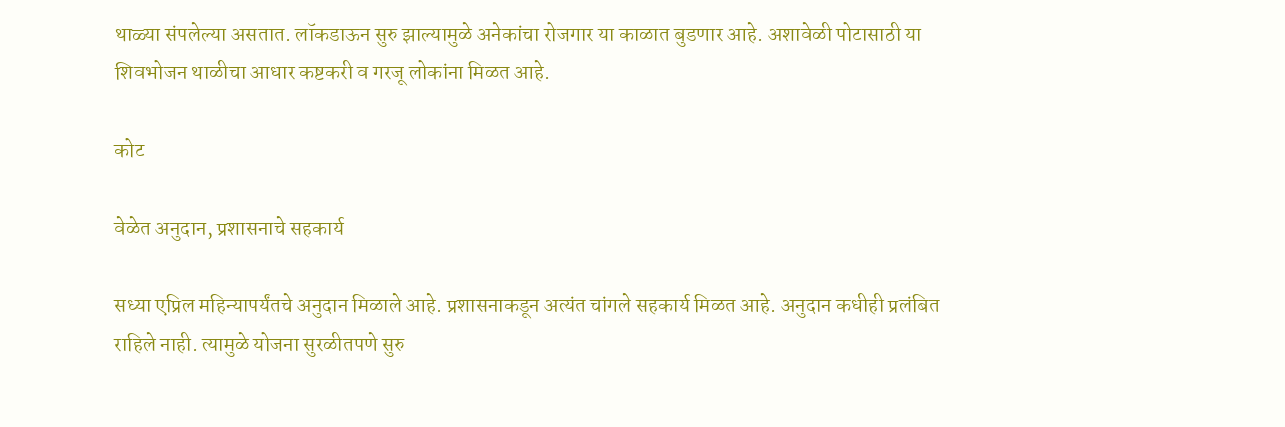थाळ्या संपलेल्या असतात. लॉकडाऊन सुरु झाल्यामुळे अनेकांचा रोजगार या काळात बुडणार आहे. अशावेळी पोटासाठी या शिवभोजन थाळीचा आधार कष्टकरी व गरजू लोकांना मिळत आहे.

कोट

वेळेत अनुदान, प्रशासनाचे सहकार्य

सध्या एप्रिल महिन्यापर्यंतचे अनुदान मिळाले आहे. प्रशासनाकडून अत्यंत चांगले सहकार्य मिळत आहे. अनुदान कधीही प्रलंबित राहिले नाही. त्यामुळे योजना सुरळीतपणे सुरु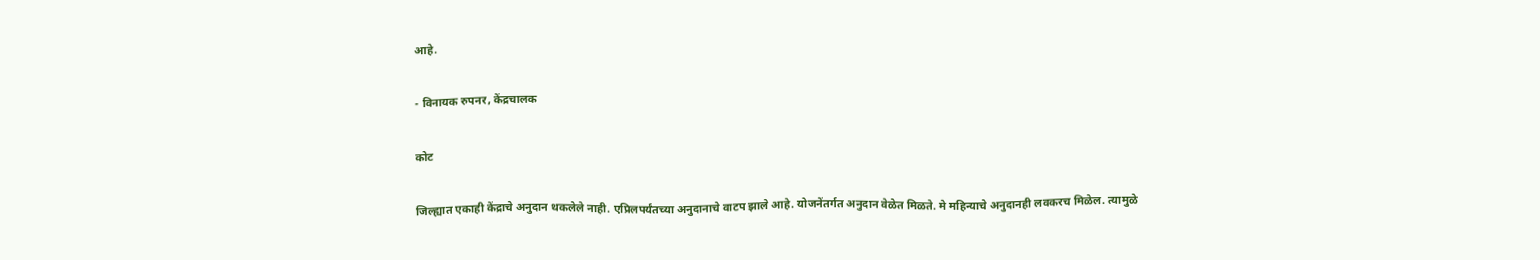आहे.

- विनायक रुपनर, केंद्रचालक

कोट

जिल्ह्यात एकाही केंद्राचे अनुदान थकलेले नाही. एप्रिलपर्यंतच्या अनुदानाचे वाटप झाले आहे. योजनेंतर्गत अनुदान वेळेत मिळते. मे महिन्याचे अनुदानही लवकरच मिळेल. त्यामुळे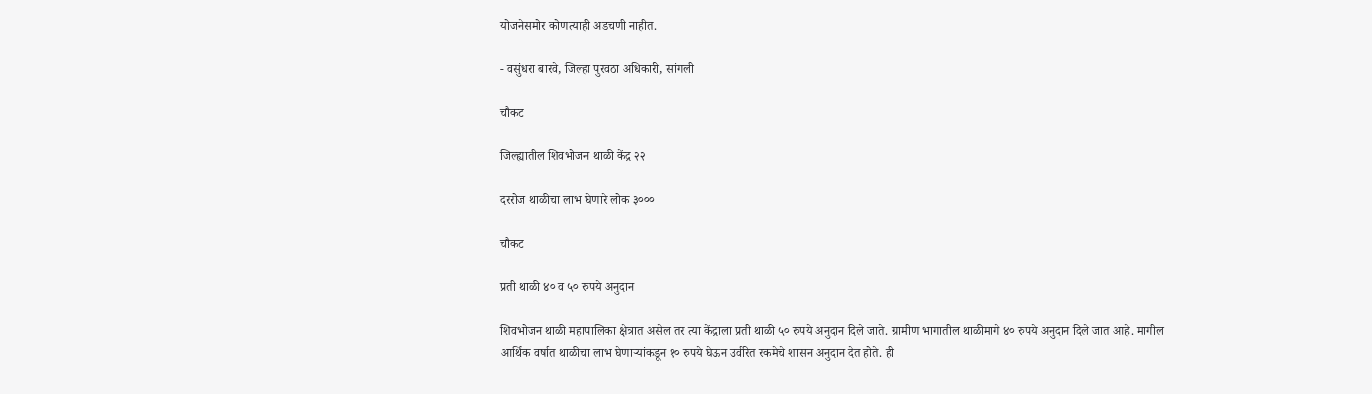योजनेसमोर कोणत्याही अडचणी नाहीत.

- वसुंधरा बारवे, जिल्हा पुरवठा अधिकारी, सांगली

चौकट

जिल्ह्यातील शिवभोजन थाळी केंद्र २२

दररोज थाळीचा लाभ घेणारे लोक ३०००

चौकट

प्रती थाळी ४० व ५० रुपये अनुदान

शिवभोजन थाळी महापालिका क्षेत्रात असेल तर त्या केंद्राला प्रती थाळी ५० रुपये अनुदान दिले जाते. ग्रामीण भागातील थाळीमागे ४० रुपये अनुदान दिले जात आहे. मागील आर्थिक वर्षात थाळीचा लाभ घेणाऱ्यांकडून १० रुपये घेऊन उर्वरित रकमेचे शासन अनुदान देत होते. ही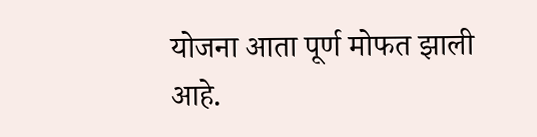योजना आता पूर्ण मोफत झाली आहे.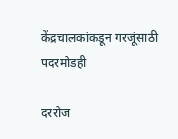केंद्रचालकांकडून गरजूंसाठी पदरमोडही

दररोज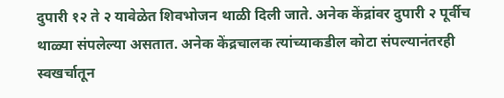दुपारी १२ ते २ यावेळेत शिवभोजन थाळी दिली जाते. अनेक केंद्रांवर दुपारी २ पूर्वीच थाळ्या संपलेल्या असतात. अनेक केंद्रचालक त्यांच्याकडील कोटा संपल्यानंतरही स्वखर्चातून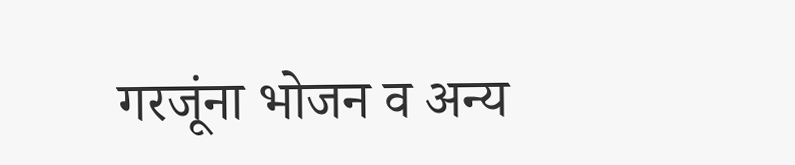गरजूंना भोजन व अन्य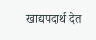खाद्यपदार्थ देत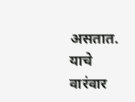असतात. याचे वारंवार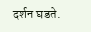दर्शन घडते.